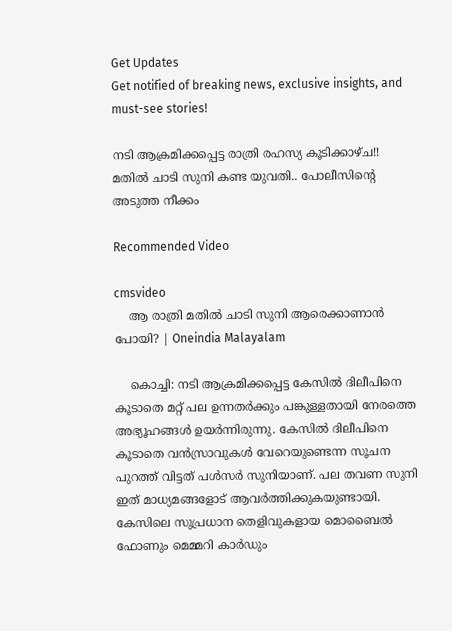Get Updates
Get notified of breaking news, exclusive insights, and must-see stories!

നടി ആക്രമിക്കപ്പെട്ട രാത്രി രഹസ്യ കൂടിക്കാഴ്ച!! മതിൽ ചാടി സുനി കണ്ട യുവതി.. പോലീസിന്റെ അടുത്ത നീക്കം

Recommended Video

cmsvideo
    ആ രാത്രി മതില്‍ ചാടി സുനി ആരെക്കാണാൻ പോയി? | Oneindia Malayalam

    കൊച്ചി: നടി ആക്രമിക്കപ്പെട്ട കേസില്‍ ദിലീപിനെ കൂടാതെ മറ്റ് പല ഉന്നതര്‍ക്കും പങ്കുള്ളതായി നേരത്തെ അഭ്യൂഹങ്ങള്‍ ഉയര്‍ന്നിരുന്നു. കേസില്‍ ദിലീപിനെ കൂടാതെ വന്‍സ്രാവുകള്‍ വേറെയുണ്ടെന്ന സൂചന പുറത്ത് വിട്ടത് പള്‍സര്‍ സുനിയാണ്. പല തവണ സുനി ഇത് മാധ്യമങ്ങളോട് ആവര്‍ത്തിക്കുകയുണ്ടായി. കേസിലെ സുപ്രധാന തെളിവുകളായ മൊബൈല്‍ ഫോണും മെമ്മറി കാര്‍ഡും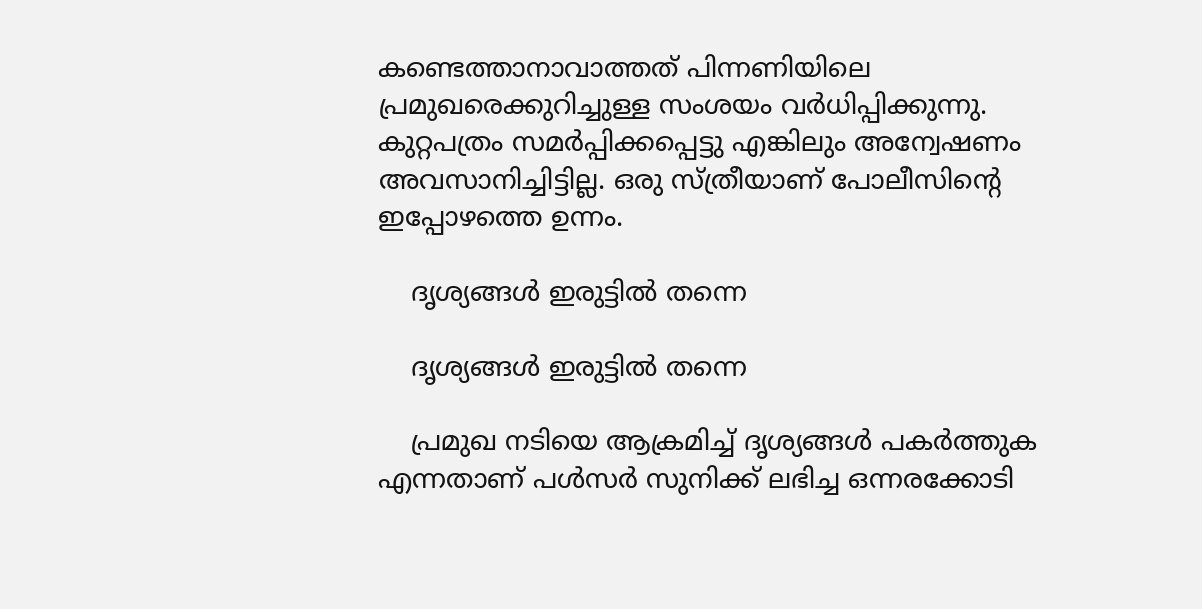കണ്ടെത്താനാവാത്തത് പിന്നണിയിലെ പ്രമുഖരെക്കുറിച്ചുള്ള സംശയം വര്‍ധിപ്പിക്കുന്നു. കുറ്റപത്രം സമര്‍പ്പിക്കപ്പെട്ടു എങ്കിലും അന്വേഷണം അവസാനിച്ചിട്ടില്ല. ഒരു സ്ത്രീയാണ് പോലീസിന്റെ ഇപ്പോഴത്തെ ഉന്നം.

    ദൃശ്യങ്ങൾ ഇരുട്ടിൽ തന്നെ

    ദൃശ്യങ്ങൾ ഇരുട്ടിൽ തന്നെ

    പ്രമുഖ നടിയെ ആക്രമിച്ച് ദൃശ്യങ്ങള്‍ പകര്‍ത്തുക എന്നതാണ് പള്‍സര്‍ സുനിക്ക് ലഭിച്ച ഒന്നരക്കോടി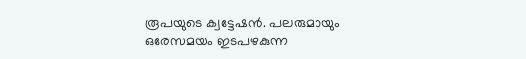രൂപയുടെ ക്വട്ടേഷന്‍. പലരുമായും ഒരേസമയം ഇടപഴകുന്ന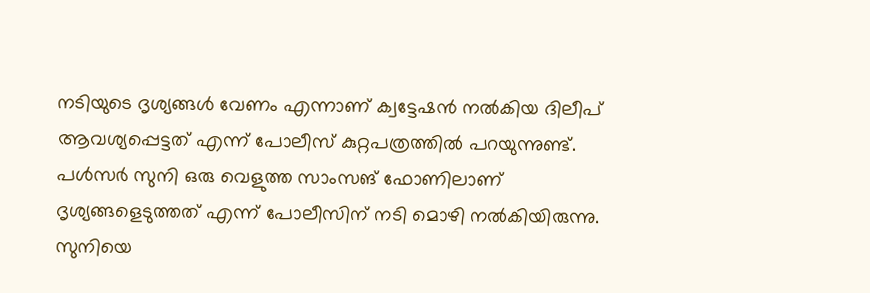നടിയുടെ ദൃശ്യങ്ങള്‍ വേണം എന്നാണ് ക്വട്ടേഷന്‍ നല്‍കിയ ദിലീപ് ആവശ്യപ്പെട്ടത് എന്ന് പോലീസ് കുറ്റപത്രത്തില്‍ പറയുന്നുണ്ട്. പള്‍സര്‍ സുനി ഒരു വെളുത്ത സാംസങ് ഫോണിലാണ് ദൃശ്യങ്ങളെടുത്തത് എന്ന് പോലീസിന് നടി മൊഴി നല്‍കിയിരുന്നു. സുനിയെ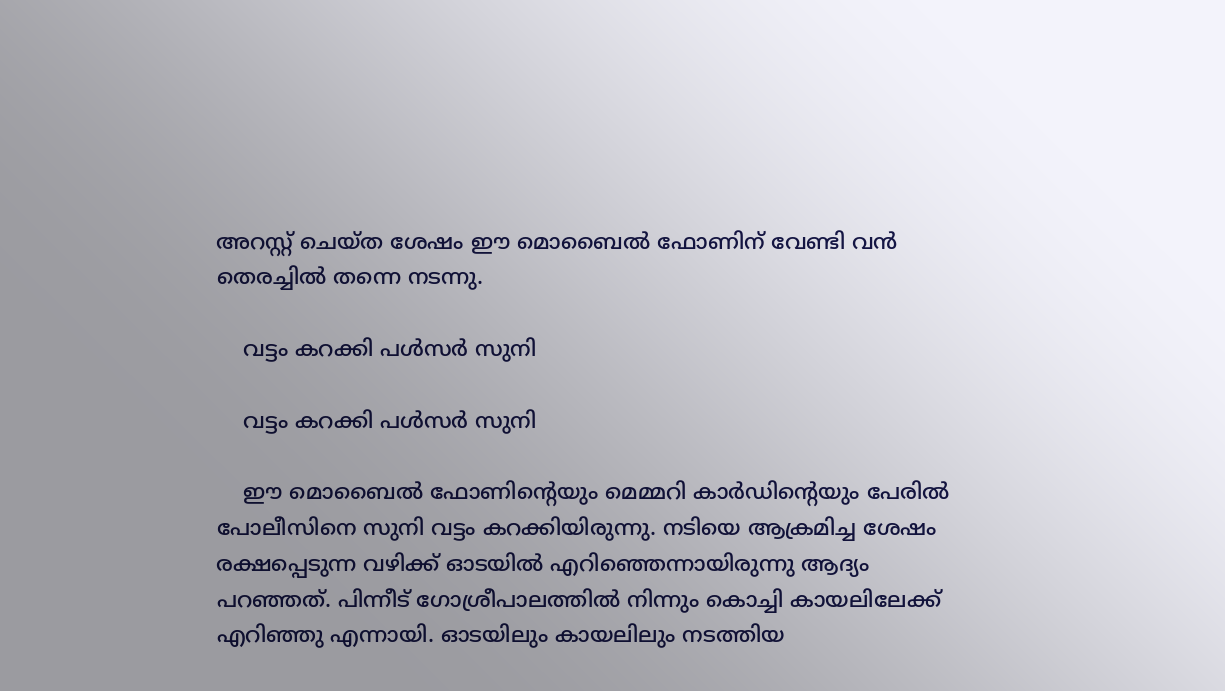അറസ്റ്റ് ചെയ്ത ശേഷം ഈ മൊബൈല്‍ ഫോണിന് വേണ്ടി വന്‍ തെരച്ചില്‍ തന്നെ നടന്നു.

    വട്ടം കറക്കി പൾസർ സുനി

    വട്ടം കറക്കി പൾസർ സുനി

    ഈ മൊബൈല്‍ ഫോണിന്റെയും മെമ്മറി കാര്‍ഡിന്റെയും പേരില്‍ പോലീസിനെ സുനി വട്ടം കറക്കിയിരുന്നു. നടിയെ ആക്രമിച്ച ശേഷം രക്ഷപ്പെടുന്ന വഴിക്ക് ഓടയില്‍ എറിഞ്ഞെന്നായിരുന്നു ആദ്യം പറഞ്ഞത്. പിന്നീട് ഗോശ്രീപാലത്തില്‍ നിന്നും കൊച്ചി കായലിലേക്ക് എറിഞ്ഞു എന്നായി. ഓടയിലും കായലിലും നടത്തിയ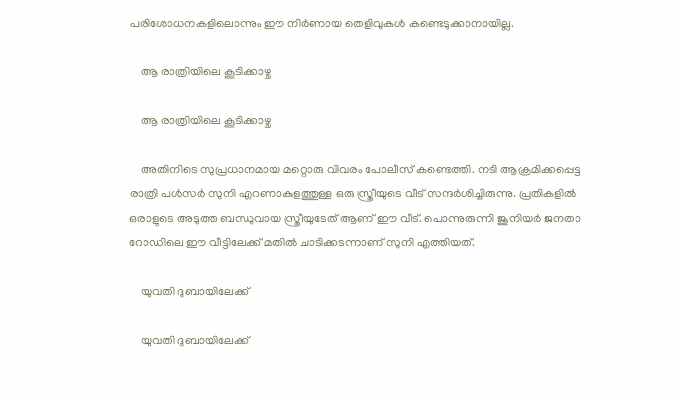പരിശോധനകളിലൊന്നും ഈ നിര്‍ണായ തെളിവുകള്‍ കണ്ടെടുക്കാനായില്ല.

    ആ രാത്രിയിലെ കൂടിക്കാഴ്ച

    ആ രാത്രിയിലെ കൂടിക്കാഴ്ച

    അതിനിടെ സുപ്രധാനമായ മറ്റൊരു വിവരം പോലീസ് കണ്ടെത്തി. നടി ആക്രമിക്കപ്പെട്ട രാത്രി പള്‍സര്‍ സുനി എറണാകുളത്തുള്ള ഒരു സ്ത്രീയുടെ വീട് സന്ദര്‍ശിച്ചിരുന്നു. പ്രതികളില്‍ ഒരാളുടെ അടുത്ത ബന്ധുവായ സ്ത്രീയുടേത് ആണ് ഈ വീട്. പൊന്നുരുന്നി ജൂനിയര്‍ ജനതാ റോഡിലെ ഈ വീട്ടിലേക്ക് മതില്‍ ചാടിക്കടന്നാണ് സുനി എത്തിയത്.

    യുവതി ദുബായിലേക്ക്

    യുവതി ദുബായിലേക്ക്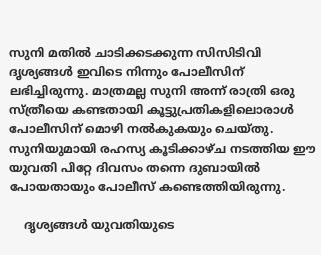സുനി മതില്‍ ചാടിക്കടക്കുന്ന സിസിടിവി ദൃശ്യങ്ങള്‍ ഇവിടെ നിന്നും പോലീസിന് ലഭിച്ചിരുന്നു. മാത്രമല്ല സുനി അന്ന് രാത്രി ഒരു സ്ത്രീയെ കണ്ടതായി കൂട്ടുപ്രതികളിലൊരാള്‍ പോലീസിന് മൊഴി നല്‍കുകയും ചെയ്തു. സുനിയുമായി രഹസ്യ കൂടിക്കാഴ്ച നടത്തിയ ഈ യുവതി പിറ്റേ ദിവസം തന്നെ ദുബായില്‍ പോയതായും പോലീസ് കണ്ടെത്തിയിരുന്നു.

    ദൃശ്യങ്ങൾ യുവതിയുടെ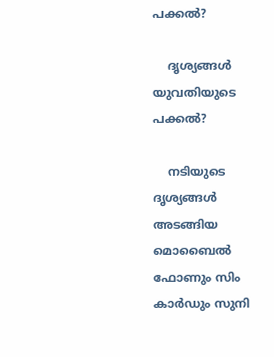പക്കൽ?

    ദൃശ്യങ്ങൾ യുവതിയുടെ പക്കൽ?

    നടിയുടെ ദൃശ്യങ്ങള്‍ അടങ്ങിയ മൊബൈല്‍ ഫോണും സിം കാര്‍ഡും സുനി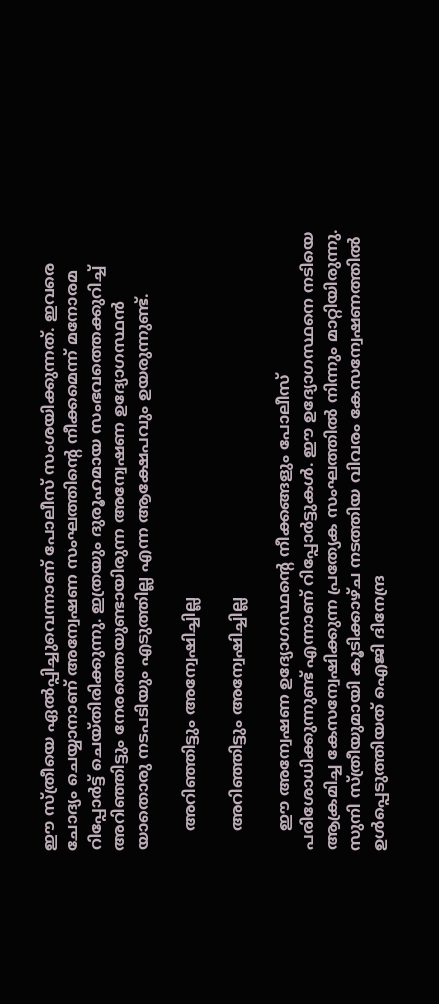ഈ സ്ത്രീയെ ഏല്‍പ്പിച്ചുവെന്നാണ് പോലീസ് സംശയിക്കുന്നത്. ഇവരെ ചോദ്യം ചെയ്യാനാണ് അന്വേഷണ സംഘത്തിന്റെ നീക്കമെന്ന് മനോരമ റിപ്പോര്‍ട്ട് ചെയ്തിരിക്കുന്നു. ഇത്രയും ദുരൂഹമായ സംഭവത്തെക്കുറിച്ച് അറിഞ്ഞിട്ടും നേരത്തെയുണ്ടായിരുന്ന അന്വേഷണ ഉദ്യോഗസ്ഥന്‍ യാതൊരു നടപടിയും എടുത്തില്ല എന്ന ആക്ഷേപവും ഉയരുന്നുണ്ട്.

    അറിഞ്ഞിട്ടും അന്വേഷിച്ചില്ല

    അറിഞ്ഞിട്ടും അന്വേഷിച്ചില്ല

    ഈ അന്വേഷണ ഉദ്യോഗസ്ഥന്റെ നീക്കങ്ങളും പോലീസ് പരിശോധിക്കുന്നുണ്ട് എന്നാണ് റിപ്പോര്‍ട്ടുകള്‍. ഈ ഉദ്യോഗസ്ഥനെ നടിയെ ആക്രമിച്ച കേസന്വേഷിക്കുന്ന പ്രത്യേക സംഘത്തില്‍ നിന്നും മാറ്റിയിരുന്നു. സുനി സ്ത്രീയുമായി കൂടിക്കാഴ്ച നടത്തിയ വിവരം കേസന്വേഷണത്തില്‍ ഉള്‍പ്പെടുത്തിയത് ഐജി ദിനേന്ദ്ര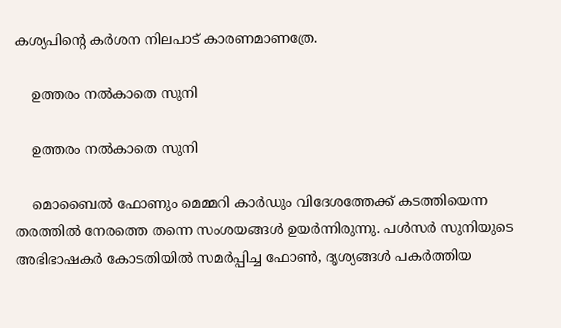കശ്യപിന്റെ കര്‍ശന നിലപാട് കാരണമാണത്രേ.

    ഉത്തരം നൽകാതെ സുനി

    ഉത്തരം നൽകാതെ സുനി

    മൊബൈല്‍ ഫോണും മെമ്മറി കാര്‍ഡും വിദേശത്തേക്ക് കടത്തിയെന്ന തരത്തില്‍ നേരത്തെ തന്നെ സംശയങ്ങള്‍ ഉയര്‍ന്നിരുന്നു. പള്‍സര്‍ സുനിയുടെ അഭിഭാഷകര്‍ കോടതിയില്‍ സമര്‍പ്പിച്ച ഫോണ്‍, ദൃശ്യങ്ങള്‍ പകര്‍ത്തിയ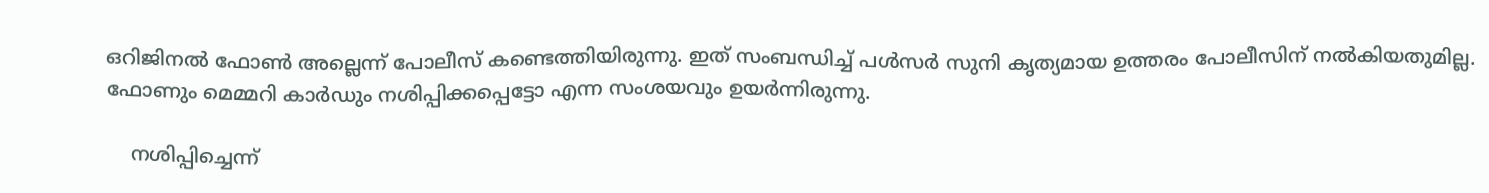ഒറിജിനല്‍ ഫോണ്‍ അല്ലെന്ന് പോലീസ് കണ്ടെത്തിയിരുന്നു. ഇത് സംബന്ധിച്ച് പള്‍സര്‍ സുനി കൃത്യമായ ഉത്തരം പോലീസിന് നല്‍കിയതുമില്ല. ഫോണും മെമ്മറി കാര്‍ഡും നശിപ്പിക്കപ്പെട്ടോ എന്ന സംശയവും ഉയര്‍ന്നിരുന്നു.

    നശിപ്പിച്ചെന്ന്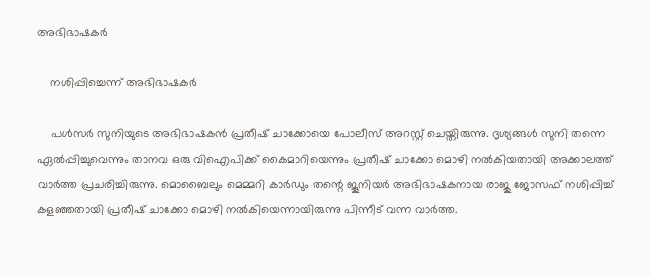അഭിഭാഷകർ

    നശിപ്പിച്ചെന്ന് അഭിഭാഷകർ

    പള്‍സര്‍ സുനിയുടെ അഭിഭാഷകന്‍ പ്രതീഷ് ചാക്കോയെ പോലീസ് അറസ്റ്റ് ചെയ്തിരുന്നു. ദൃശ്യങ്ങള്‍ സുനി തന്നെ ഏല്‍പ്പിച്ചുവെന്നും താനവ ഒരു വിഐപിക്ക് കൈമാറിയെന്നും പ്രതീഷ് ചാക്കോ മൊഴി നല്‍കിയതായി അക്കാലത്ത് വാര്‍ത്ത പ്രചരിച്ചിരുന്നു. മൊബൈലും മെമ്മറി കാര്‍ഡും തന്റെ ജൂനിയര്‍ അഭിഭാഷകനായ രാജു ജോസഫ് നശിപ്പിച്ച് കളഞ്ഞതായി പ്രതീഷ് ചാക്കോ മൊഴി നല്‍കിയെന്നായിരുന്നു പിന്നീട് വന്ന വാര്‍ത്ത.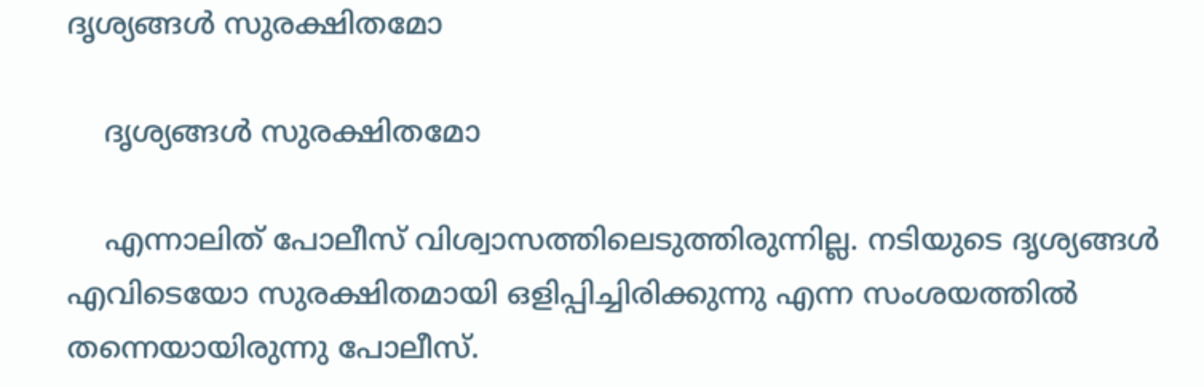ദൃശ്യങ്ങൾ സുരക്ഷിതമോ

    ദൃശ്യങ്ങൾ സുരക്ഷിതമോ

    എന്നാലിത് പോലീസ് വിശ്വാസത്തിലെടുത്തിരുന്നില്ല. നടിയുടെ ദൃശ്യങ്ങള്‍ എവിടെയോ സുരക്ഷിതമായി ഒളിപ്പിച്ചിരിക്കുന്നു എന്ന സംശയത്തില്‍ തന്നെയായിരുന്നു പോലീസ്.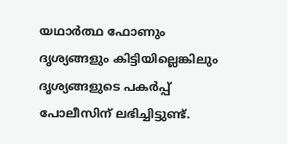യഥാര്‍ത്ഥ ഫോണും ദൃശ്യങ്ങളും കിട്ടിയില്ലെങ്കിലും ദൃശ്യങ്ങളുടെ പകര്‍പ്പ് പോലീസിന് ലഭിച്ചിട്ടുണ്ട്.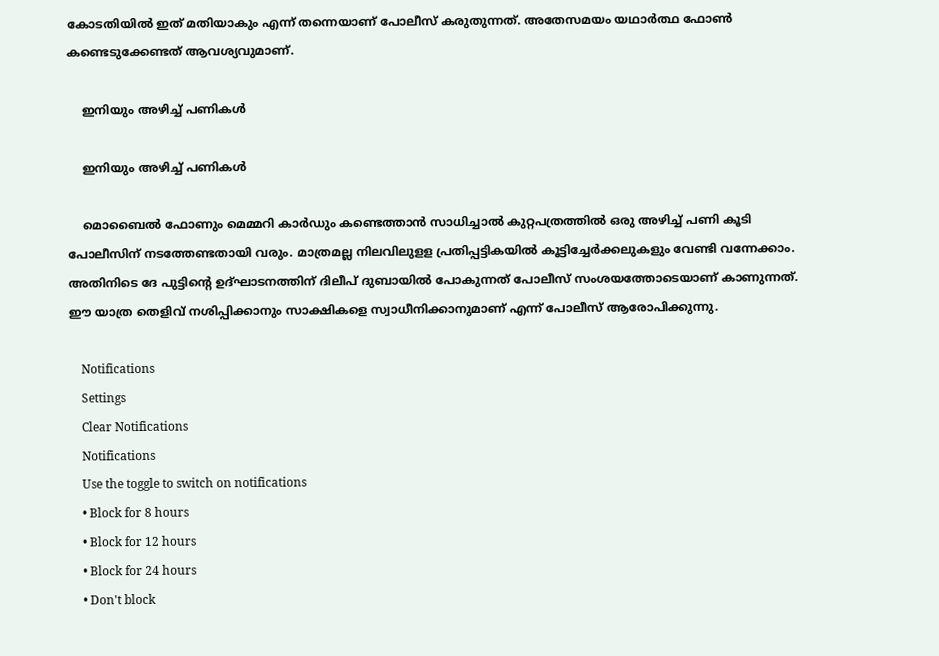കോടതിയില്‍ ഇത് മതിയാകും എന്ന് തന്നെയാണ് പോലീസ് കരുതുന്നത്. അതേസമയം യഥാര്‍ത്ഥ ഫോണ്‍ കണ്ടെടുക്കേണ്ടത് ആവശ്യവുമാണ്.

    ഇനിയും അഴിച്ച് പണികൾ

    ഇനിയും അഴിച്ച് പണികൾ

    മൊബൈല്‍ ഫോണും മെമ്മറി കാര്‍ഡും കണ്ടെത്താന്‍ സാധിച്ചാല്‍ കുറ്റപത്രത്തില്‍ ഒരു അഴിച്ച് പണി കൂടി പോലീസിന് നടത്തേണ്ടതായി വരും. മാത്രമല്ല നിലവിലുളള പ്രതിപ്പട്ടികയില്‍ കൂട്ടിച്ചേര്‍ക്കലുകളും വേണ്ടി വന്നേക്കാം. അതിനിടെ ദേ പുട്ടിന്റെ ഉദ്ഘാടനത്തിന് ദിലീപ് ദുബായില്‍ പോകുന്നത് പോലീസ് സംശയത്തോടെയാണ് കാണുന്നത്. ഈ യാത്ര തെളിവ് നശിപ്പിക്കാനും സാക്ഷികളെ സ്വാധീനിക്കാനുമാണ് എന്ന് പോലീസ് ആരോപിക്കുന്നു.

    Notifications
    Settings
    Clear Notifications
    Notifications
    Use the toggle to switch on notifications
    • Block for 8 hours
    • Block for 12 hours
    • Block for 24 hours
    • Don't block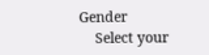Gender
    Select your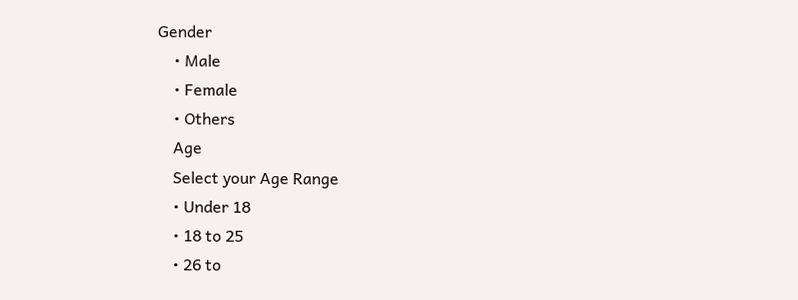Gender
    • Male
    • Female
    • Others
    Age
    Select your Age Range
    • Under 18
    • 18 to 25
    • 26 to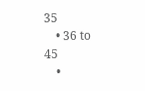35
    • 36 to 45
    •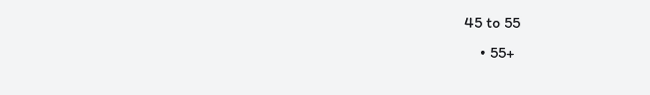45 to 55
    • 55+